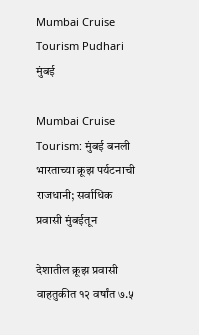Mumbai Cruise Tourism Pudhari
मुंबई

Mumbai Cruise Tourism: मुंबई बनली भारताच्या क्रूझ पर्यटनाची राजधानी; सर्वाधिक प्रवासी मुंबईतून

देशातील क्रूझ प्रवासी वाहतुकीत १२ वर्षांत ७.५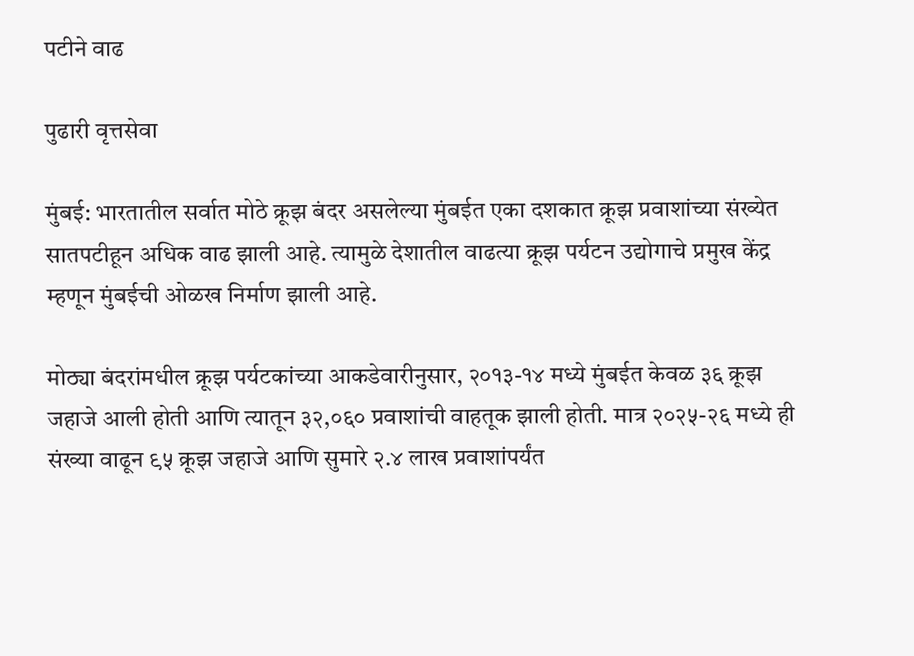पटीने वाढ

पुढारी वृत्तसेवा

मुंबई: भारतातील सर्वात मोठे क्रूझ बंदर असलेल्या मुंबईत एका दशकात क्रूझ प्रवाशांच्या संख्येत सातपटीहून अधिक वाढ झाली आहे. त्यामुळे देशातील वाढत्या क्रूझ पर्यटन उद्योगाचे प्रमुख केंद्र म्हणून मुंबईची ओळख निर्माण झाली आहे.

मोठ्या बंदरांमधील क्रूझ पर्यटकांच्या आकडेवारीनुसार, २०१३-१४ मध्ये मुंबईत केवळ ३६ क्रूझ जहाजे आली होती आणि त्यातून ३२,०६० प्रवाशांची वाहतूक झाली होती. मात्र २०२५-२६ मध्ये ही संख्या वाढून ९५ क्रूझ जहाजे आणि सुमारे २.४ लाख प्रवाशांपर्यंत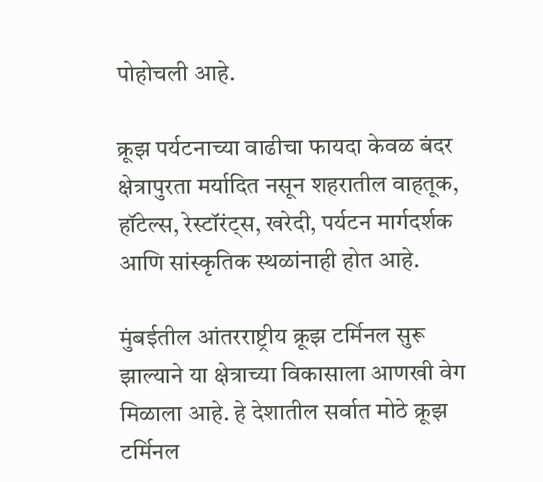पोहोचली आहे.

क्रूझ पर्यटनाच्या वाढीचा फायदा केवळ बंदर क्षेत्रापुरता मर्यादित नसून शहरातील वाहतूक, हॉटेल्स, रेस्टॉरंट्स, खरेदी, पर्यटन मार्गदर्शक आणि सांस्कृतिक स्थळांनाही होत आहे.

मुंबईतील आंतरराष्ट्रीय क्रूझ टर्मिनल सुरू झाल्याने या क्षेत्राच्या विकासाला आणखी वेग मिळाला आहे. हे देशातील सर्वात मोठे क्रूझ टर्मिनल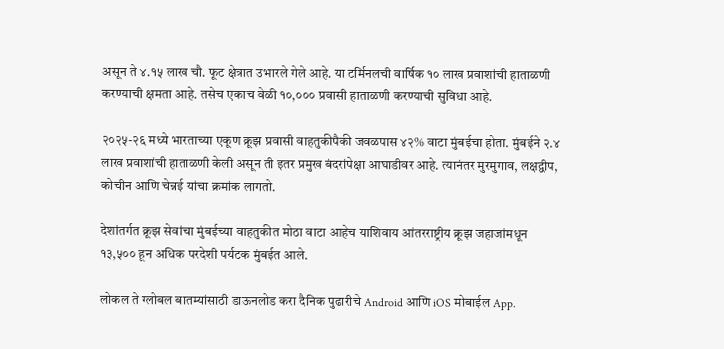असून ते ४.१५ लाख चौ. फूट क्षेत्रात उभारले गेले आहे. या टर्मिनलची वार्षिक १० लाख प्रवाशांची हाताळणी करण्याची क्षमता आहे. तसेच एकाच वेळी १०,००० प्रवासी हाताळणी करण्याची सुविधा आहे.

२०२५-२६ मध्ये भारताच्या एकूण क्रूझ प्रवासी वाहतुकीपैकी जवळपास ४२% वाटा मुंबईचा होता. मुंबईने २.४ लाख प्रवाशांची हाताळणी केली असून ती इतर प्रमुख बंदरांपेक्षा आघाडीवर आहे. त्यानंतर मुरमुगाव, लक्षद्वीप, कोचीन आणि चेन्नई यांचा क्रमांक लागतो.

देशांतर्गत क्रूझ सेवांचा मुंबईच्या वाहतुकीत मोठा वाटा आहेच याशिवाय आंतरराष्ट्रीय क्रूझ जहाजांमधून १३,५०० हून अधिक परदेशी पर्यटक मुंबईत आले.

लोकल ते ग्लोबल बातम्यांसाठी डाऊनलोड करा दैनिक पुढारीचे Android आणि iOS मोबाईल App.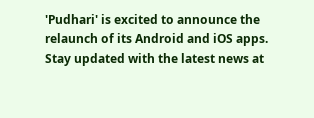'Pudhari' is excited to announce the relaunch of its Android and iOS apps. Stay updated with the latest news at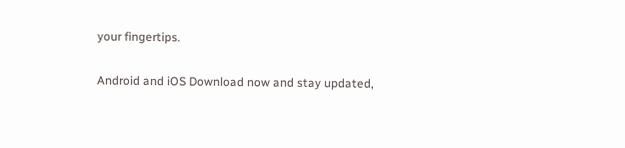your fingertips.

Android and iOS Download now and stay updated,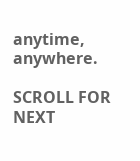anytime, anywhere.

SCROLL FOR NEXT